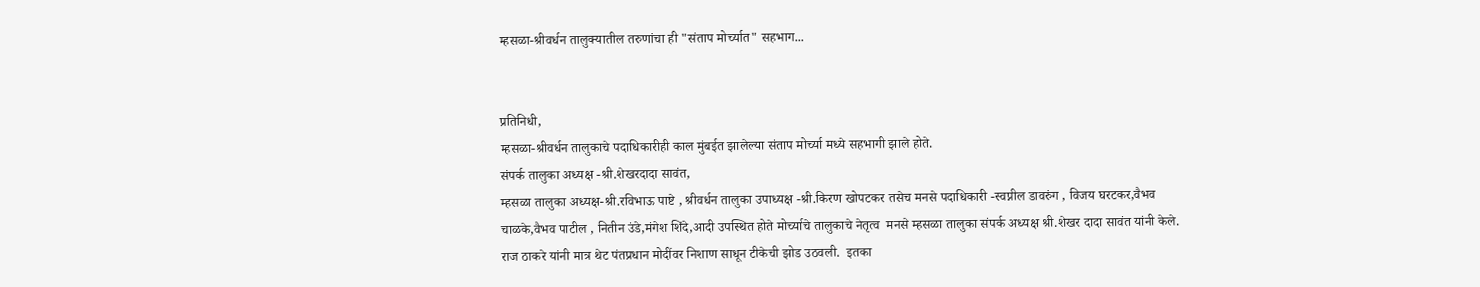म्हसळा-श्रीवर्धन तालुक्यातील तरुणांचा ही "संताप मोर्च्यात" सहभाग...


प्रतिनिधी,
म्हसळा-श्रीवर्धन तालुकाचे पदाधिकारीही काल मुंबईत झालेल्या संताप मोर्च्या मध्ये सहभागी झाले होते.
संपर्क तालुका अध्यक्ष -श्री.शेखरदादा सावंत,
म्हसळा तालुका अध्यक्ष-श्री.रविभाऊ पाष्टे , श्रीवर्धन तालुका उपाध्यक्ष -श्री.किरण खोपटकर तसेच मनसे पदाधिकारी -स्वप्नील डावरुंग , विजय घरटकर,वैभव चाळके,वैभव पाटील , नितीन उंडे,मंगेश शिंदे,आदी उपस्थित होते मोर्च्याचे तालुकाचे नेतृत्व  मनसे म्हसळा तालुका संपर्क अध्यक्ष श्री.शेखर दादा सावंत यांनी केले.
राज ठाकरे यांनी मात्र थेट पंतप्रधान मोदींवर निशाण साधून टीकेची झोड उठवली.  इतका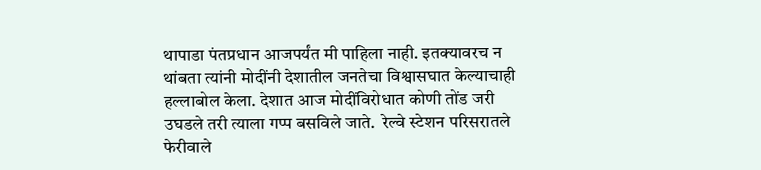थापाडा पंतप्रधान आजपर्यंत मी पाहिला नाही. इतक्‍यावरच न थांबता त्यांनी मोदींनी देशातील जनतेचा विश्वासघात केल्याचाही हल्लाबोल केला. देशात आज मोदींविरोधात कोणी तोंड जरी उघडले तरी त्याला गप्प बसविले जाते.  रेल्वे स्टेशन परिसरातले फेरीवाले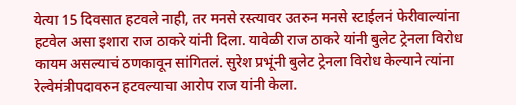येत्या 15 दिवसात हटवले नाही, तर मनसे रस्त्यावर उतरुन मनसे स्टाईलनं फेरीवाल्यांना हटवेल असा इशारा राज ठाकरे यांनी दिला. यावेळी राज ठाकरे यांनी बुलेट ट्रेनला विरोध कायम असल्याचं ठणकावून सांगितलं. सुरेश प्रभूंनी बुलेट ट्रेनला विरोध केल्याने त्यांना रेल्वेमंत्रीपदावरुन हटवल्याचा आरोप राज यांनी केला.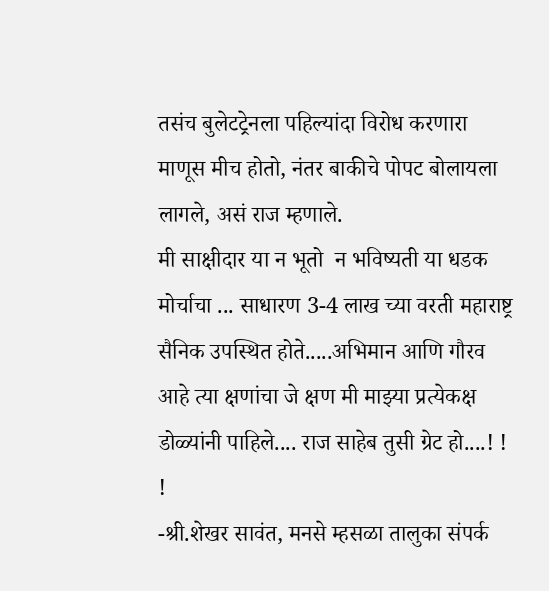तसंच बुलेटट्रेनला पहिल्यांदा विरोध करणारा माणूस मीच होतो, नंतर बाकीचे पोपट बोलायला लागले, असं राज म्हणाले.
मी साक्षीदार या न भूतो  न भविष्यती या धडक मोर्चाचा ... साधारण 3-4 लाख च्या वरती महाराष्ट्र  सैनिक उपस्थित होते.....अभिमान आणि गौरव आहे त्या क्षणांचा जे क्षण मी माझ्या प्रत्येकक्ष डोळ्यांनी पाहिले.... राज साहेब तुसी ग्रेट हो....! ! !
-श्री.शेखर सावंत, मनसे म्हसळा तालुका संपर्क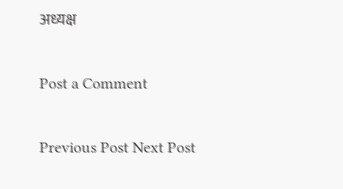अध्यक्ष

Post a Comment

Previous Post Next Post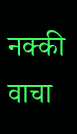नक्की वाचा